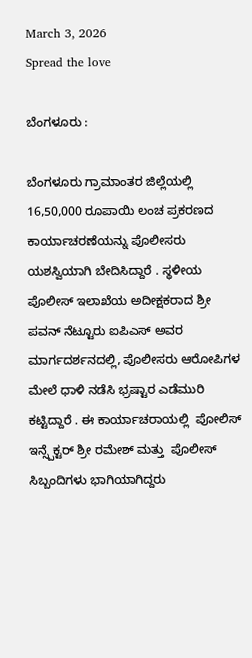March 3, 2026
Spread the love

ಬೆಂಗಳೂರು :

ಬೆಂಗಳೂರು ಗ್ರಾಮಾಂತರ ಜಿಲ್ಲೆಯಲ್ಲಿ 16,50,000 ರೂಪಾಯಿ ಲಂಚ ಪ್ರಕರಣದ ಕಾರ್ಯಾಚರಣೆಯನ್ನು ಪೊಲೀಸರು   ಯಶಸ್ವಿಯಾಗಿ ಬೇದಿಸಿದ್ದಾರೆ . ಸ್ಥಳೀಯ ಪೊಲೀಸ್ ಇಲಾಖೆಯ ಅದೀಕ್ಷಕರಾದ ಶ್ರೀ ಪವನ್ ನೆಟ್ಟೂರು ಐಪಿಎಸ್ ಅವರ ಮಾರ್ಗದರ್ಶನದಲ್ಲಿ, ಪೊಲೀಸರು ಆರೋಪಿಗಳ ಮೇಲೆ ಧಾಳಿ ನಡೆಸಿ ಭ್ರಷ್ಟಾರ ಎಡೆಮುರಿ ಕಟ್ಟಿದ್ದಾರೆ . ಈ ಕಾರ್ಯಾಚರಾಯಲ್ಲಿ  ಪೋಲಿಸ್ ಇನ್ಸ್ಪೆಕ್ಟರ್ ಶ್ರೀ ರಮೇಶ್ ಮತ್ತು  ಪೊಲೀಸ್ ಸಿಬ್ಬಂದಿಗಳು ಭಾಗಿಯಾಗಿದ್ದರು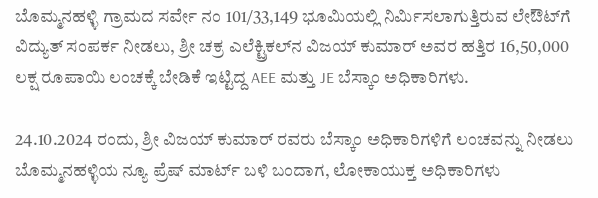ಬೊಮ್ಮನಹಳ್ಳಿ ಗ್ರಾಮದ ಸರ್ವೇ ನಂ 101/33,149 ಭೂಮಿಯಲ್ಲಿ ನಿರ್ಮಿಸಲಾಗುತ್ತಿರುವ ಲೇಔಟ್‌ಗೆ ವಿದ್ಯುತ್ ಸಂಪರ್ಕ ನೀಡಲು, ಶ್ರೀ ಚಕ್ರ ಎಲೆಕ್ಟ್ರಿಕಲ್‌ನ ವಿಜಯ್ ಕುಮಾರ್ ಅವರ ಹತ್ತಿರ 16,50,000 ಲಕ್ಷ ರೂಪಾಯಿ ಲಂಚಕ್ಕೆ ಬೇಡಿಕೆ ಇಟ್ಟಿದ್ದ AEE ಮತ್ತು JE ಬೆಸ್ಕಾಂ ಅಧಿಕಾರಿಗಳು.

24.10.2024 ರಂದು, ಶ್ರೀ ವಿಜಯ್ ಕುಮಾರ್ ರವರು ಬೆಸ್ಕಾಂ ಅಧಿಕಾರಿಗಳಿಗೆ ಲಂಚವನ್ನು ನೀಡಲು  ಬೊಮ್ಮನಹಳ್ಳಿಯ ನ್ಯೂ ಪ್ರೆಷ್ ಮಾರ್ಟ್ ಬಳಿ ಬಂದಾಗ, ಲೋಕಾಯುಕ್ತ ಅಧಿಕಾರಿಗಳು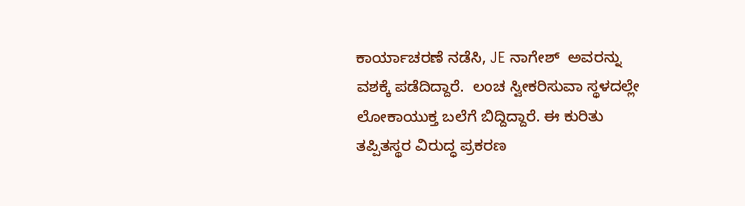ಕಾರ್ಯಾಚರಣೆ ನಡೆಸಿ, JE ನಾಗೇಶ್  ಅವರನ್ನು ವಶಕ್ಕೆ ಪಡೆದಿದ್ದಾರೆ.  ಲಂಚ ಸ್ವೀಕರಿಸುವಾ ಸ್ಥಳದಲ್ಲೇ   ಲೋಕಾಯುಕ್ತ ಬಲೆಗೆ ಬಿದ್ದಿದ್ದಾರೆ. ಈ ಕುರಿತು ತಪ್ಪಿತಸ್ಥರ ವಿರುದ್ಧ ಪ್ರಕರಣ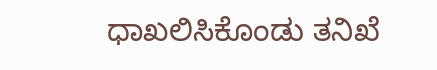ಧಾಖಲಿಸಿಕೊಂಡು ತನಿಖೆ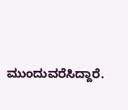ಮುಂದುವರೆಸಿದ್ದಾರೆ.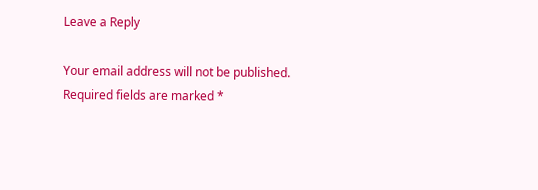Leave a Reply

Your email address will not be published. Required fields are marked *